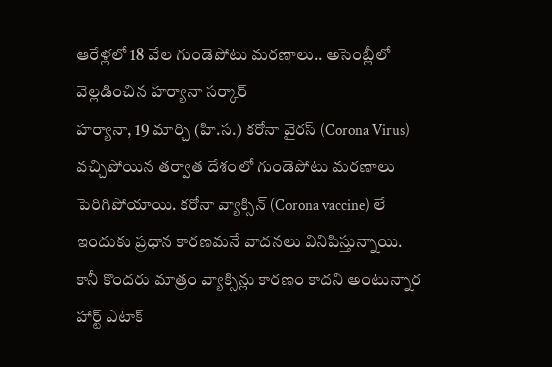ఆరేళ్లలో 18 వేల గుండెపోటు మరణాలు.. అసెంబ్లీలో వెల్లడించిన హర్యానా సర్కార్
హర్యానా, 19 మార్చి (హి.స.) కరోనా వైరస్ (Corona Virus) వచ్చిపోయిన తర్వాత దేశంలో గుండెపోటు మరణాలు పెరిగిపోయాయి. కరోనా వ్యాక్సిన్ (Corona vaccine) లే ఇందుకు ప్రధాన కారణమనే వాదనలు వినిపిస్తున్నాయి. కానీ కొందరు మాత్రం వ్యాక్సిన్లు కారణం కాదని అంటున్నార
హార్ట్ ఎటాక్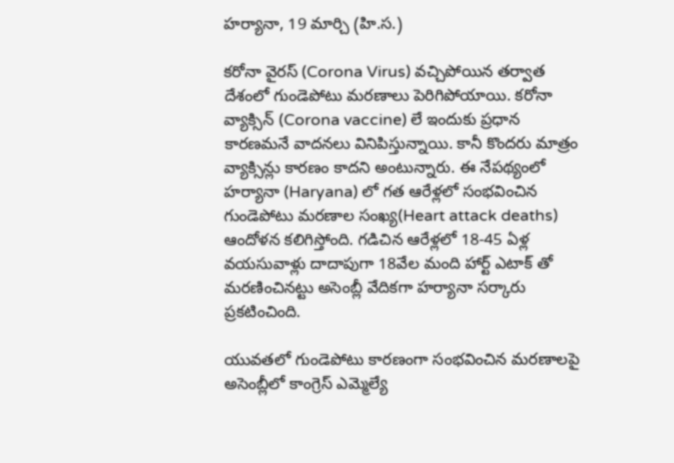హర్యానా, 19 మార్చి (హి.స.)

కరోనా వైరస్ (Corona Virus) వచ్చిపోయిన తర్వాత దేశంలో గుండెపోటు మరణాలు పెరిగిపోయాయి. కరోనా వ్యాక్సిన్ (Corona vaccine) లే ఇందుకు ప్రధాన కారణమనే వాదనలు వినిపిస్తున్నాయి. కానీ కొందరు మాత్రం వ్యాక్సిన్లు కారణం కాదని అంటున్నారు. ఈ నేపథ్యంలో హర్యానా (Haryana) లో గత ఆరేళ్లలో సంభవించిన గుండెపోటు మరణాల సంఖ్య(Heart attack deaths) ఆందోళన కలిగిస్తోంది. గడిచిన ఆరేళ్లలో 18-45 ఏళ్ల వయసువాళ్లు దాదాపుగా 18వేల మంది హార్ట్ ఎటాక్ తో మరణించినట్టు అసెంబ్లీ వేదికగా హర్యానా సర్కారు ప్రకటించింది.

యువతలో గుండెపోటు కారణంగా సంభవించిన మరణాలపై అసెంబ్లీలో కాంగ్రెస్ ఎమ్మెల్యే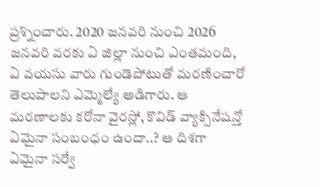ప్రశ్నించారు. 2020 జనవరి నుంచి 2026 జనవరి వరకు ఏ జిల్లా నుంచి ఎంతమంది, ఏ వయసు వారు గుండెపోటుతో మరణించారో తెలుపాలని ఎమ్మెల్యే అడిగారు. ఆ మరణాలకు కరోనా వైరస్లో, కొవిడ్ వ్యాక్సినేషన్తో ఏమైనా సంబంధం ఉందా..? ఆ దిశగా ఏమైనా సర్వే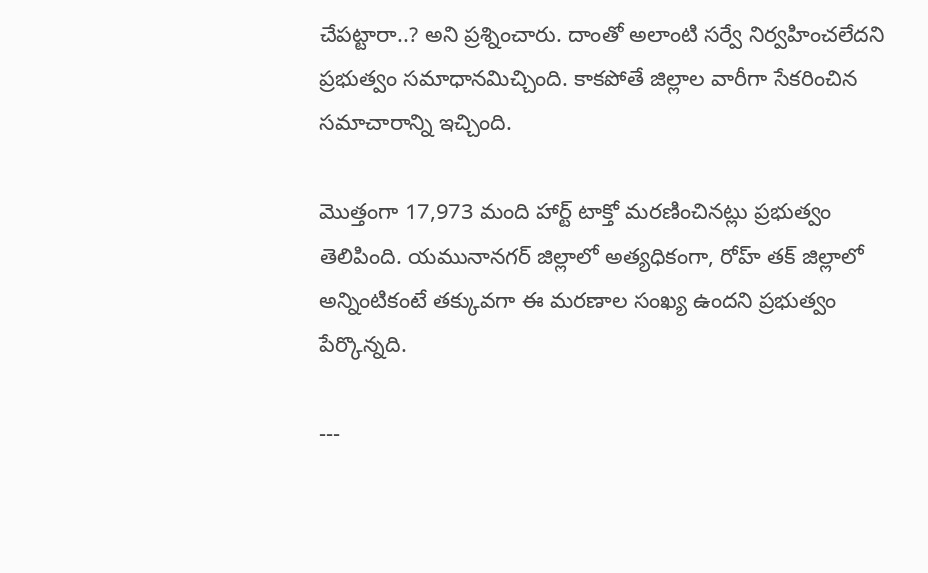చేపట్టారా..? అని ప్రశ్నించారు. దాంతో అలాంటి సర్వే నిర్వహించలేదని ప్రభుత్వం సమాధానమిచ్చింది. కాకపోతే జిల్లాల వారీగా సేకరించిన సమాచారాన్ని ఇచ్చింది.

మొత్తంగా 17,973 మంది హార్ట్ టాక్తో మరణించినట్లు ప్రభుత్వం తెలిపింది. యమునానగర్ జిల్లాలో అత్యధికంగా, రోహ్ తక్ జిల్లాలో అన్నింటికంటే తక్కువగా ఈ మరణాల సంఖ్య ఉందని ప్రభుత్వం పేర్కొన్నది.

---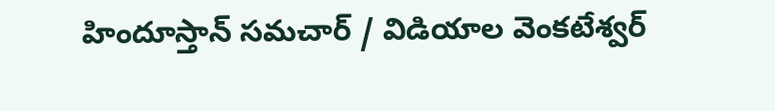హిందూస్తాన్ సమచార్ / విడియాల వెంకటేశ్వర్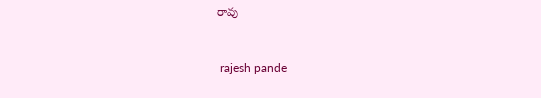రావు


 rajesh pande